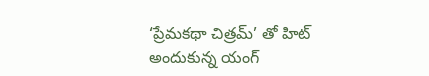‘ప్రేమకథా చిత్రమ్’ తో హిట్ అందుకున్న యంగ్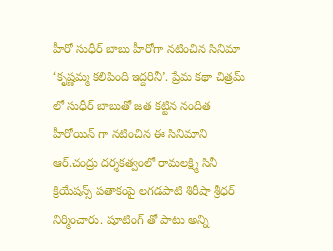హీరో సుధీర్ బాబు హీరోగా నటించిన సినిమా ‘కృష్ణమ్మ కలిపింది ఇద్దరినీ’. ప్రేమ కథా చిత్రమ్ లో సుధీర్ బాబుతో జత కట్టిన నందిత హీరోయిన్ గా నటించిన ఈ సినిమాని ఆర్.చంద్రు దర్శకత్వంలో రామలక్ష్మి సినీ క్రియేషన్స్ పతాకంపై లగడపాటి శిరీషా శ్రీధర్ నిర్మించారు. షూటింగ్ తో పాటు అన్ని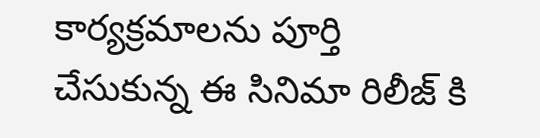కార్యక్రమాలను పూర్తి చేసుకున్న ఈ సినిమా రిలీజ్ కి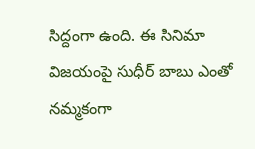సిద్దంగా ఉంది. ఈ సినిమా విజయంపై సుధీర్ బాబు ఎంతో నమ్మకంగా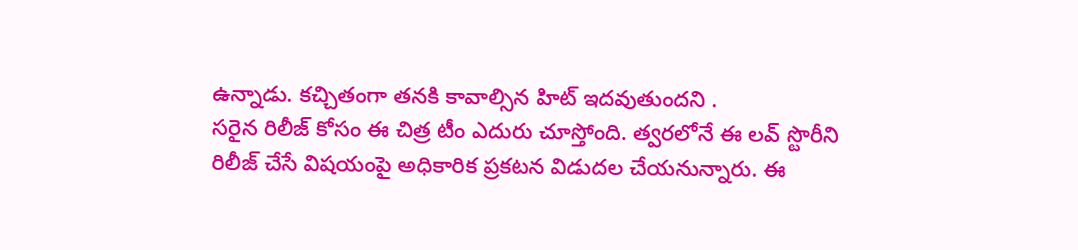ఉన్నాడు. కచ్చితంగా తనకి కావాల్సిన హిట్ ఇదవుతుందని .
సరైన రిలీజ్ కోసం ఈ చిత్ర టీం ఎదురు చూస్తోంది. త్వరలోనే ఈ లవ్ స్టొరీని రిలీజ్ చేసే విషయంపై అధికారిక ప్రకటన విడుదల చేయనున్నారు. ఈ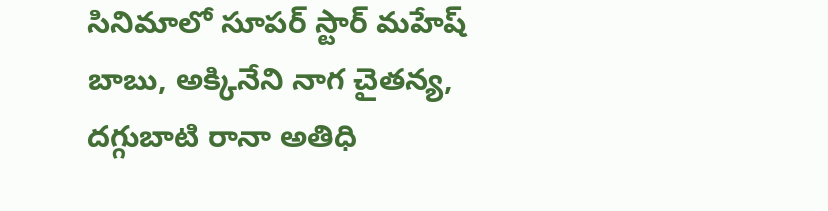సినిమాలో సూపర్ స్టార్ మహేష్ బాబు, అక్కినేని నాగ చైతన్య, దగ్గుబాటి రానా అతిధి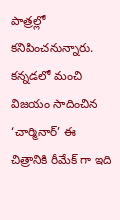పాత్రల్లో కనిపించనున్నారు. కన్నడలో మంచి విజయం సాదించిన ‘చార్మినార్’ ఈ చిత్రానికి రీమేక్ గా ఇది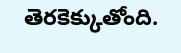తెరకెక్కుతోంది.